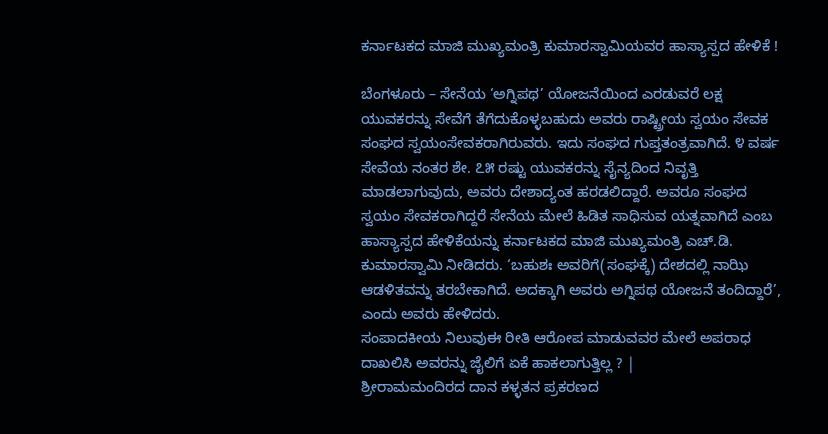ಕರ್ನಾಟಕದ ಮಾಜಿ ಮುಖ್ಯಮಂತ್ರಿ ಕುಮಾರಸ್ವಾಮಿಯವರ ಹಾಸ್ಯಾಸ್ಪದ ಹೇಳಿಕೆ !

ಬೆಂಗಳೂರು – ಸೇನೆಯ ‘ಅಗ್ನಿಪಥ’ ಯೋಜನೆಯಿಂದ ಎರಡುವರೆ ಲಕ್ಷ ಯುವಕರನ್ನು ಸೇವೆಗೆ ತೆಗೆದುಕೊಳ್ಳಬಹುದು ಅವರು ರಾಷ್ಟ್ರೀಯ ಸ್ವಯಂ ಸೇವಕ ಸಂಘದ ಸ್ವಯಂಸೇವಕರಾಗಿರುವರು. ಇದು ಸಂಘದ ಗುಪ್ತತಂತ್ರವಾಗಿದೆ. ೪ ವರ್ಷ ಸೇವೆಯ ನಂತರ ಶೇ. ೭೫ ರಷ್ಟು ಯುವಕರನ್ನು ಸೈನ್ಯದಿಂದ ನಿವೃತ್ತಿ ಮಾಡಲಾಗುವುದು, ಅವರು ದೇಶಾದ್ಯಂತ ಹರಡಲಿದ್ದಾರೆ. ಅವರೂ ಸಂಘದ ಸ್ವಯಂ ಸೇವಕರಾಗಿದ್ದರೆ ಸೇನೆಯ ಮೇಲೆ ಹಿಡಿತ ಸಾಧಿಸುವ ಯತ್ನವಾಗಿದೆ ಎಂಬ ಹಾಸ್ಯಾಸ್ಪದ ಹೇಳಿಕೆಯನ್ನು ಕರ್ನಾಟಕದ ಮಾಜಿ ಮುಖ್ಯಮಂತ್ರಿ ಎಚ್.ಡಿ. ಕುಮಾರಸ್ವಾಮಿ ನೀಡಿದರು. ‘ಬಹುಶಃ ಅವರಿಗೆ(ಸಂಘಕ್ಕೆ) ದೇಶದಲ್ಲಿ ನಾಝಿ ಆಡಳಿತವನ್ನು ತರಬೇಕಾಗಿದೆ. ಅದಕ್ಕಾಗಿ ಅವರು ಅಗ್ನಿಪಥ ಯೋಜನೆ ತಂದಿದ್ದಾರೆ’, ಎಂದು ಅವರು ಹೇಳಿದರು.
ಸಂಪಾದಕೀಯ ನಿಲುವುಈ ರೀತಿ ಆರೋಪ ಮಾಡುವವರ ಮೇಲೆ ಅಪರಾಧ ದಾಖಲಿಸಿ ಅವರನ್ನು ಜೈಲಿಗೆ ಏಕೆ ಹಾಕಲಾಗುತ್ತಿಲ್ಲ ? |
ಶ್ರೀರಾಮಮಂದಿರದ ದಾನ ಕಳ್ಳತನ ಪ್ರಕರಣದ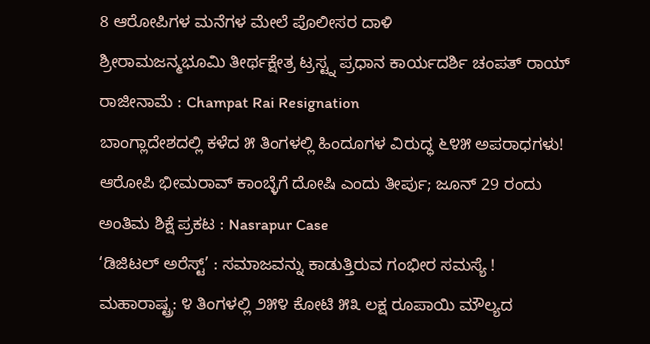8 ಆರೋಪಿಗಳ ಮನೆಗಳ ಮೇಲೆ ಪೊಲೀಸರ ದಾಳಿ
ಶ್ರೀರಾಮಜನ್ಮಭೂಮಿ ತೀರ್ಥಕ್ಷೇತ್ರ ಟ್ರಸ್ಟ್ನ ಪ್ರಧಾನ ಕಾರ್ಯದರ್ಶಿ ಚಂಪತ್ ರಾಯ್ ರಾಜೀನಾಮೆ : Champat Rai Resignation
ಬಾಂಗ್ಲಾದೇಶದಲ್ಲಿ ಕಳೆದ ೫ ತಿಂಗಳಲ್ಲಿ ಹಿಂದೂಗಳ ವಿರುದ್ಧ ೬೪೫ ಅಪರಾಧಗಳು!
ಆರೋಪಿ ಭೀಮರಾವ್ ಕಾಂಬ್ಳೆಗೆ ದೋಷಿ ಎಂದು ತೀರ್ಪು; ಜೂನ್ 29 ರಂದು ಅಂತಿಮ ಶಿಕ್ಷೆ ಪ್ರಕಟ : Nasrapur Case
‘ಡಿಜಿಟಲ್ ಅರೆಸ್ಟ್’ : ಸಮಾಜವನ್ನು ಕಾಡುತ್ತಿರುವ ಗಂಭೀರ ಸಮಸ್ಯೆ !
ಮಹಾರಾಷ್ಟ್ರ: ೪ ತಿಂಗಳಲ್ಲಿ ೨೫೪ ಕೋಟಿ ೫೩ ಲಕ್ಷ ರೂಪಾಯಿ ಮೌಲ್ಯದ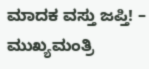ಮಾದಕ ವಸ್ತು ಜಪ್ತಿ! – ಮುಖ್ಯಮಂತ್ರಿ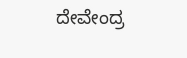ದೇವೇಂದ್ರ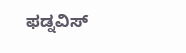ಫಡ್ನವಿಸ್